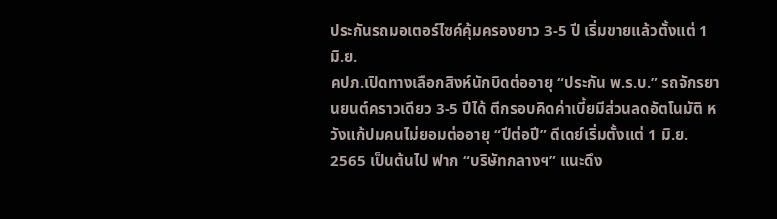ประกันรถมอเตอร์ไซค์คุ้มครองยาว 3-5 ปี เริ่มขายแล้วตั้งแต่ 1 มิ.ย.
คปภ.เปิดทางเลือกสิงห์นักบิดต่ออายุ “ประกัน พ.ร.บ.” รถจักรยานยนต์คราวเดียว 3-5 ปีได้ ตีกรอบคิดค่าเบี้ยมีส่วนลดอัตโนมัติ หวังแก้ปมคนไม่ยอมต่ออายุ “ปีต่อปี” ดีเดย์เริ่มตั้งแต่ 1 มิ.ย. 2565 เป็นต้นไป ฟาก “บริษัทกลางฯ” แนะดึง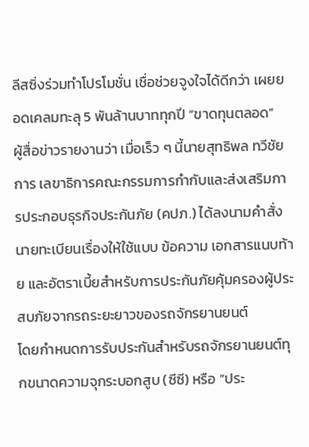ลีสซิ่งร่วมทำโปรโมชั่น เชื่อช่วยจูงใจได้ดีกว่า เผยยอดเคลมทะลุ 5 พันล้านบาททุกปี “ขาดทุนตลอด”
ผู้สื่อข่าวรายงานว่า เมื่อเร็ว ๆ นี้นายสุทธิพล ทวีชัยการ เลขาธิการคณะกรรมการกำกับและส่งเสริมการประกอบธุรกิจประกันภัย (คปภ.) ได้ลงนามคำสั่งนายทะเบียนเรื่องให้ใช้แบบ ข้อความ เอกสารแนบท้าย และอัตราเบี้ยสำหรับการประกันภัยคุ้มครองผู้ประสบภัยจากรถระยะยาวของรถจักรยานยนต์
โดยกำหนดการรับประกันสำหรับรถจักรยานยนต์ทุกขนาดความจุกระบอกสูบ (ซีซี) หรือ “ประ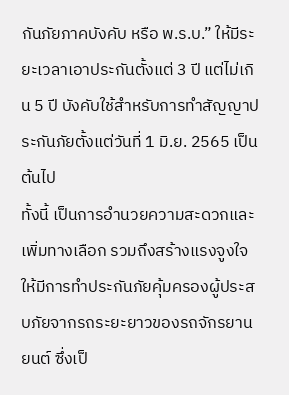กันภัยภาคบังคับ หรือ พ.ร.บ.” ให้มีระยะเวลาเอาประกันตั้งแต่ 3 ปี แต่ไม่เกิน 5 ปี บังคับใช้สำหรับการทำสัญญาประกันภัยตั้งแต่วันที่ 1 มิ.ย. 2565 เป็นต้นไป
ทั้งนี้ เป็นการอำนวยความสะดวกและเพิ่มทางเลือก รวมถึงสร้างแรงจูงใจให้มีการทำประกันภัยคุ้มครองผู้ประสบภัยจากรถระยะยาวของรถจักรยานยนต์ ซึ่งเป็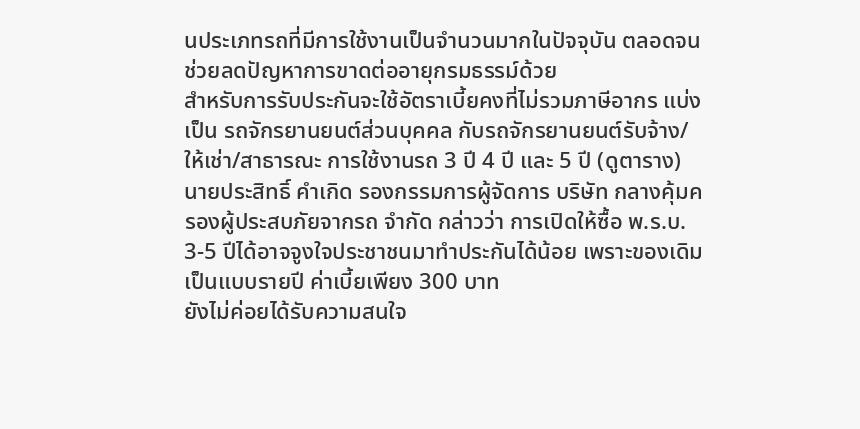นประเภทรถที่มีการใช้งานเป็นจำนวนมากในปัจจุบัน ตลอดจนช่วยลดปัญหาการขาดต่ออายุกรมธรรม์ด้วย
สำหรับการรับประกันจะใช้อัตราเบี้ยคงที่ไม่รวมภาษีอากร แบ่งเป็น รถจักรยานยนต์ส่วนบุคคล กับรถจักรยานยนต์รับจ้าง/ให้เช่า/สาธารณะ การใช้งานรถ 3 ปี 4 ปี และ 5 ปี (ดูตาราง)
นายประสิทธิ์ คำเกิด รองกรรมการผู้จัดการ บริษัท กลางคุ้มครองผู้ประสบภัยจากรถ จำกัด กล่าวว่า การเปิดให้ซื้อ พ.ร.บ. 3-5 ปีได้อาจจูงใจประชาชนมาทำประกันได้น้อย เพราะของเดิมเป็นแบบรายปี ค่าเบี้ยเพียง 300 บาท
ยังไม่ค่อยได้รับความสนใจ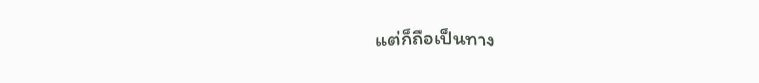แต่ก็ถือเป็นทาง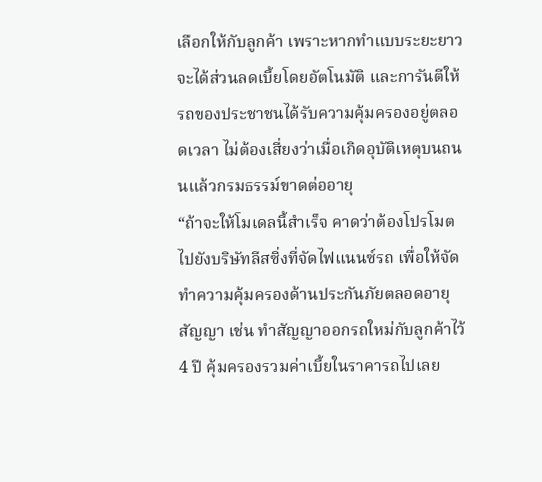เลือกให้กับลูกค้า เพราะหากทำแบบระยะยาวจะได้ส่วนลดเบี้ยโดยอัตโนมัติ และการันตีให้รถของประชาชนได้รับความคุ้มครองอยู่ตลอดเวลา ไม่ต้องเสี่ยงว่าเมื่อเกิดอุบัติเหตุบนถนนแล้วกรมธรรม์ขาดต่ออายุ
“ถ้าจะให้โมเดลนี้สำเร็จ คาดว่าต้องโปรโมตไปยังบริษัทลีสซิ่งที่จัดไฟแนนซ์รถ เพื่อให้จัดทำความคุ้มครองด้านประกันภัยตลอดอายุสัญญา เช่น ทำสัญญาออกรถใหม่กับลูกค้าไว้ 4 ปี คุ้มครองรวมค่าเบี้ยในราคารถไปเลย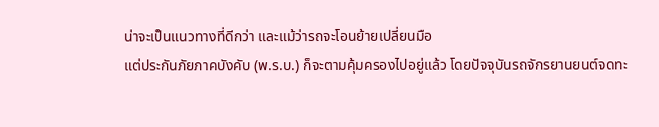น่าจะเป็นแนวทางที่ดีกว่า และแม้ว่ารถจะโอนย้ายเปลี่ยนมือ
แต่ประกันภัยภาคบังคับ (พ.ร.บ.) ก็จะตามคุ้มครองไปอยู่แล้ว โดยปัจจุบันรถจักรยานยนต์จดทะ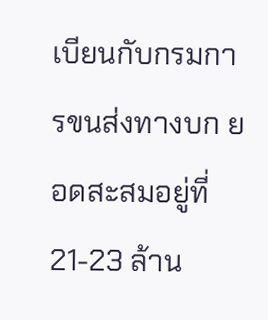เบียนกับกรมการขนส่งทางบก ยอดสะสมอยู่ที่ 21-23 ล้าน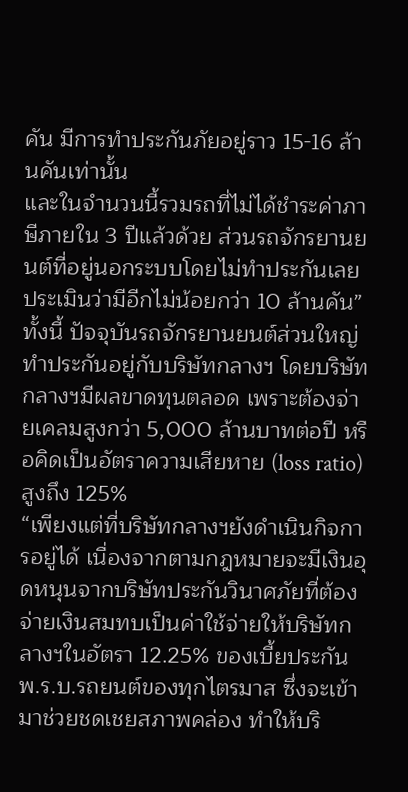คัน มีการทำประกันภัยอยู่ราว 15-16 ล้านคันเท่านั้น
และในจำนวนนี้รวมรถที่ไม่ได้ชำระค่าภาษีภายใน 3 ปีแล้วด้วย ส่วนรถจักรยานยนต์ที่อยู่นอกระบบโดยไม่ทำประกันเลยประเมินว่ามีอีกไม่น้อยกว่า 10 ล้านคัน”
ทั้งนี้ ปัจจุบันรถจักรยานยนต์ส่วนใหญ่ทำประกันอยู่กับบริษัทกลางฯ โดยบริษัทกลางฯมีผลขาดทุนตลอด เพราะต้องจ่ายเคลมสูงกว่า 5,000 ล้านบาทต่อปี หรือคิดเป็นอัตราความเสียหาย (loss ratio) สูงถึง 125%
“เพียงแต่ที่บริษัทกลางฯยังดำเนินกิจการอยู่ได้ เนื่องจากตามกฎหมายจะมีเงินอุดหนุนจากบริษัทประกันวินาศภัยที่ต้องจ่ายเงินสมทบเป็นค่าใช้จ่ายให้บริษัทกลางฯในอัตรา 12.25% ของเบี้ยประกัน พ.ร.บ.รถยนต์ของทุกไตรมาส ซึ่งจะเข้ามาช่วยชดเชยสภาพคล่อง ทำให้บริ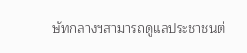ษัทกลางฯสามารถดูแลประชาชนต่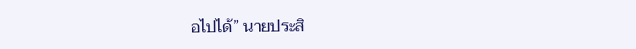อไปได้” นายประสิ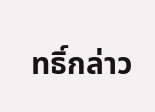ทธิ์กล่าว